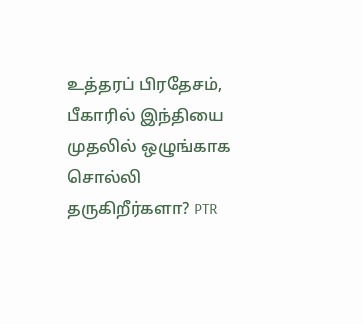உத்தரப் பிரதேசம், பீகாரில் இந்தியை முதலில் ஒழுங்காக சொல்லி தருகிறீர்களா? PTR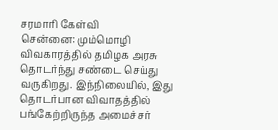சரமாரி கேள்வி
சென்னை: மும்மொழி விவகாரத்தில் தமிழக அரசு தொடர்ந்து சண்டை செய்து வருகிறது. இந்நிலையில், இது தொடர்பான விவாதத்தில் பங்கேற்றிருந்த அமைச்சர்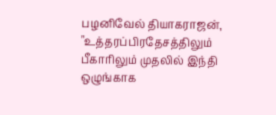பழனிவேல் தியாகராஜன், "உத்தரப்பிரதேசத்திலும் பீகாரிலும் முதலில் இந்தி ஒழுங்காக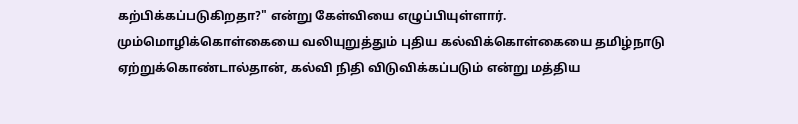கற்பிக்கப்படுகிறதா?" என்று கேள்வியை எழுப்பியுள்ளார்.
மும்மொழிக்கொள்கையை வலியுறுத்தும் புதிய கல்விக்கொள்கையை தமிழ்நாடு ஏற்றுக்கொண்டால்தான், கல்வி நிதி விடுவிக்கப்படும் என்று மத்திய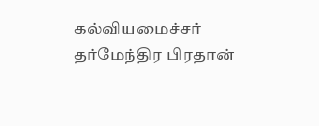கல்வியமைச்சர் தர்மேந்திர பிரதான்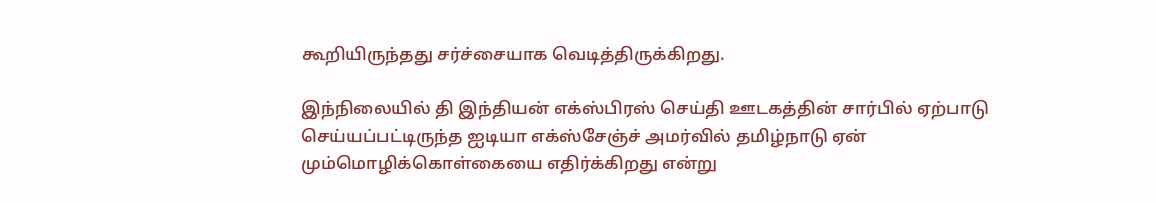கூறியிருந்தது சர்ச்சையாக வெடித்திருக்கிறது.

இந்நிலையில் தி இந்தியன் எக்ஸ்பிரஸ் செய்தி ஊடகத்தின் சார்பில் ஏற்பாடு செய்யப்பட்டிருந்த ஐடியா எக்ஸ்சேஞ்ச் அமர்வில் தமிழ்நாடு ஏன் மும்மொழிக்கொள்கையை எதிர்க்கிறது என்று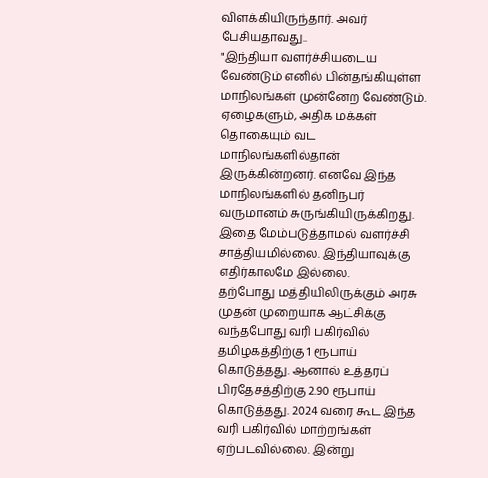விளக்கியிருந்தார். அவர் பேசியதாவது..
"இந்தியா வளர்ச்சியடைய வேண்டும் எனில் பின்தங்கியுள்ள மாநிலங்கள் முன்னேற வேண்டும். ஏழைகளும், அதிக மக்கள் தொகையும் வட மாநிலங்களில்தான் இருக்கின்றனர். எனவே இந்த மாநிலங்களில் தனிநபர் வருமானம் சுருங்கியிருக்கிறது. இதை மேம்படுத்தாமல் வளர்ச்சி சாத்தியமில்லை. இந்தியாவுக்கு எதிர்காலமே இல்லை.
தற்போது மத்தியிலிருக்கும் அரசு முதன் முறையாக ஆட்சிக்கு வந்தபோது வரி பகிர்வில் தமிழகத்திற்கு 1 ரூபாய் கொடுத்தது. ஆனால் உத்தரப் பிரதேசத்திற்கு 2.90 ரூபாய் கொடுத்தது. 2024 வரை கூட இந்த வரி பகிர்வில் மாற்றங்கள் ஏற்படவில்லை. இன்று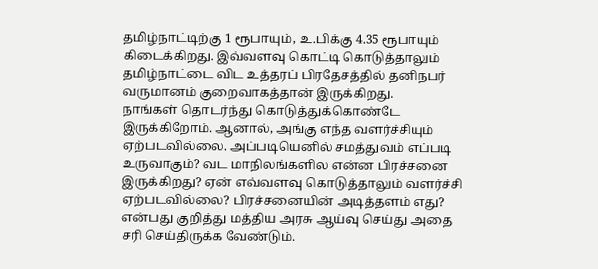தமிழ்நாட்டிற்கு 1 ரூபாயும், உ.பிக்கு 4.35 ரூபாயும் கிடைக்கிறது. இவ்வளவு கொட்டி கொடுத்தாலும் தமிழ்நாட்டை விட உத்தரப் பிரதேசத்தில் தனிநபர் வருமானம் குறைவாகத்தான் இருக்கிறது.
நாங்கள் தொடர்ந்து கொடுத்துக்கொண்டே இருக்கிறோம். ஆனால், அங்கு எந்த வளர்ச்சியும் ஏற்படவில்லை. அப்படியெனில் சமத்துவம் எப்படி உருவாகும்? வட மாநிலங்களில என்ன பிரச்சனை இருக்கிறது? ஏன் எவ்வளவு கொடுத்தாலும் வளர்ச்சி ஏற்படவில்லை? பிரச்சனையின் அடித்தளம் எது? என்பது குறித்து மத்திய அரசு ஆய்வு செய்து அதை சரி செய்திருக்க வேண்டும்.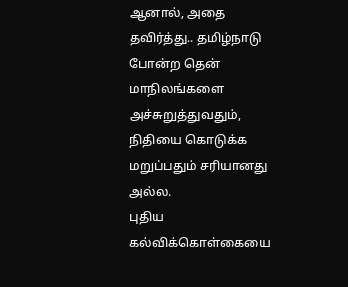ஆனால், அதை தவிர்த்து.. தமிழ்நாடு போன்ற தென் மாநிலங்களை அச்சுறுத்துவதும், நிதியை கொடுக்க மறுப்பதும் சரியானது அல்ல.
புதிய கல்விக்கொள்கையை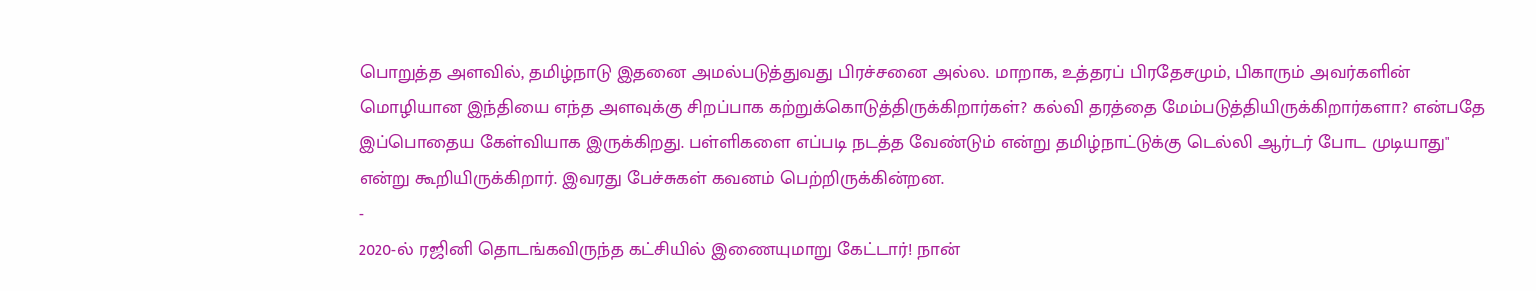பொறுத்த அளவில், தமிழ்நாடு இதனை அமல்படுத்துவது பிரச்சனை அல்ல. மாறாக, உத்தரப் பிரதேசமும், பிகாரும் அவர்களின் மொழியான இந்தியை எந்த அளவுக்கு சிறப்பாக கற்றுக்கொடுத்திருக்கிறார்கள்? கல்வி தரத்தை மேம்படுத்தியிருக்கிறார்களா? என்பதே இப்பொதைய கேள்வியாக இருக்கிறது. பள்ளிகளை எப்படி நடத்த வேண்டும் என்று தமிழ்நாட்டுக்கு டெல்லி ஆர்டர் போட முடியாது" என்று கூறியிருக்கிறார். இவரது பேச்சுகள் கவனம் பெற்றிருக்கின்றன.
-
2020-ல் ரஜினி தொடங்கவிருந்த கட்சியில் இணையுமாறு கேட்டார்! நான்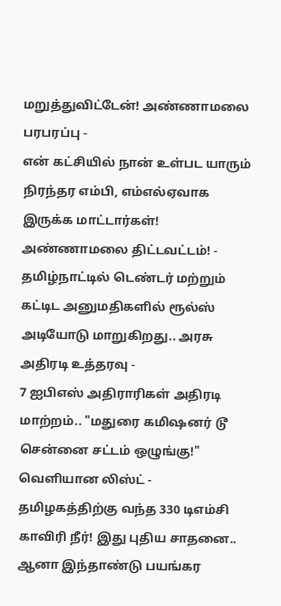மறுத்துவிட்டேன்! அண்ணாமலை பரபரப்பு -
என் கட்சியில் நான் உள்பட யாரும் நிரந்தர எம்பி, எம்எல்ஏவாக இருக்க மாட்டார்கள்! அண்ணாமலை திட்டவட்டம்! -
தமிழ்நாட்டில் டெண்டர் மற்றும் கட்டிட அனுமதிகளில் ரூல்ஸ் அடியோடு மாறுகிறது.. அரசு அதிரடி உத்தரவு -
7 ஐபிஎஸ் அதிராரிகள் அதிரடி மாற்றம்.. "மதுரை கமிஷனர் டூ சென்னை சட்டம் ஒழுங்கு!" வெளியான லிஸ்ட் -
தமிழகத்திற்கு வந்த 330 டிஎம்சி காவிரி நீர்! இது புதிய சாதனை.. ஆனா இந்தாண்டு பயங்கர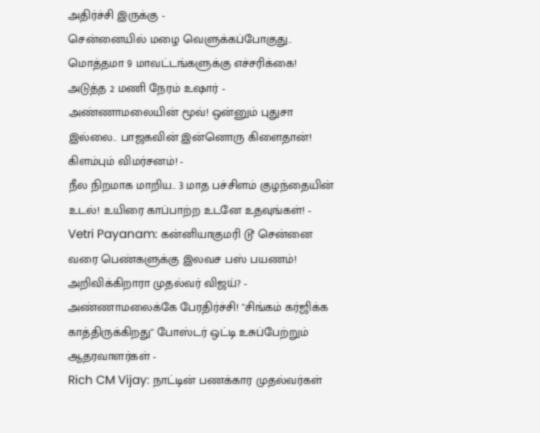அதிர்ச்சி இருக்கு -
சென்னையில் மழை வெளுக்கப்போகுது.. மொத்தமா 9 மாவட்டங்களுக்கு எச்சரிக்கை! அடுத்த 2 மணி நேரம் உஷார் -
அண்ணாமலையின் மூவ்! ஒன்னும் புதுசா இல்லை.. பாஜகவின் இன்னொரு கிளைதான்! கிளம்பும் விமர்சனம்! -
நீல நிறமாக மாறிய.. 3 மாத பச்சிளம் குழந்தையின் உடல்! உயிரை காப்பாற்ற உடனே உதவுங்கள்! -
Vetri Payanam: கன்னியாகுமரி டூ சென்னை வரை பெண்களுக்கு இலவச பஸ் பயணம்! அறிவிக்கிறாரா முதல்வர் விஜய்? -
அண்ணாமலைக்கே பேரதிர்ச்சி! "சிங்கம் கர்ஜிக்க காத்திருக்கிறது" போஸ்டர் ஒட்டி உசுப்பேற்றும் ஆதரவாளர்கள் -
Rich CM Vijay: நாட்டின் பணக்கார முதல்வர்கள்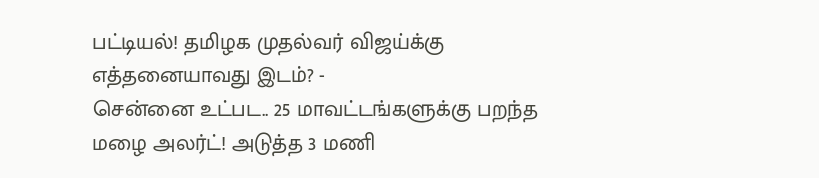பட்டியல்! தமிழக முதல்வர் விஜய்க்கு எத்தனையாவது இடம்? -
சென்னை உட்பட.. 25 மாவட்டங்களுக்கு பறந்த மழை அலர்ட்! அடுத்த 3 மணி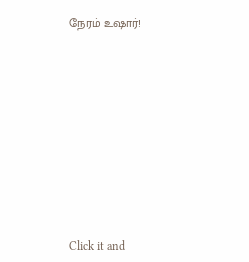நேரம் உஷார்!












Click it and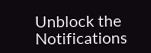Unblock the Notifications